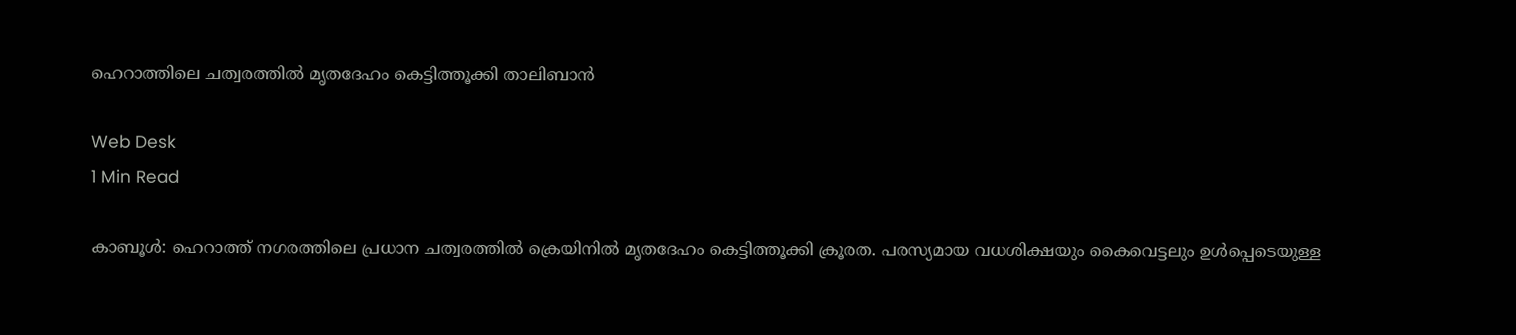ഹെറാത്തിലെ ചത്വരത്തില്‍ മൃതദേഹം കെട്ടിത്തൂക്കി താലിബാന്‍

Web Desk
1 Min Read

കാബൂള്‍: ഹെറാത്ത് നഗരത്തിലെ പ്രധാന ചത്വരത്തില്‍ ക്രെയിനില്‍ മൃതദേഹം കെട്ടിത്തൂക്കി ക്രൂരത. പരസ്യമായ വധശിക്ഷയും കൈവെട്ടലും ഉള്‍പ്പെടെയുള്ള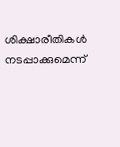ശിക്ഷാരീതികള്‍ നടപ്പാക്കുമെന്ന്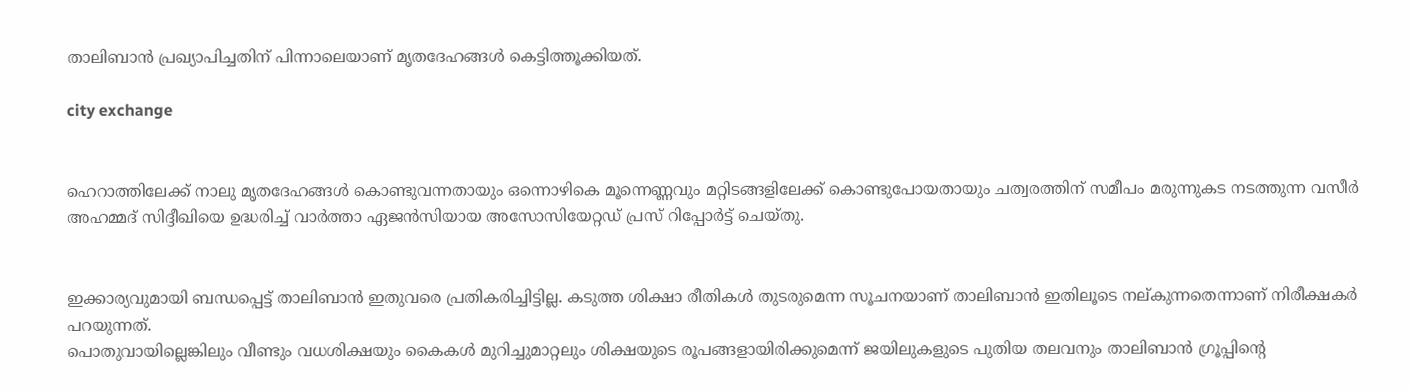താലിബാന്‍ പ്രഖ്യാപിച്ചതിന് പിന്നാലെയാണ് മൃതദേഹങ്ങള്‍ കെട്ടിത്തൂക്കിയത്.

city exchange


ഹെറാത്തിലേക്ക് നാലു മൃതദേഹങ്ങള്‍ കൊണ്ടുവന്നതായും ഒന്നൊഴികെ മൂന്നെണ്ണവും മറ്റിടങ്ങളിലേക്ക് കൊണ്ടുപോയതായും ചത്വരത്തിന് സമീപം മരുന്നുകട നടത്തുന്ന വസീര്‍ അഹമ്മദ് സിദ്ദീഖിയെ ഉദ്ധരിച്ച് വാര്‍ത്താ ഏജന്‍സിയായ അസോസിയേറ്റഡ് പ്രസ് റിപ്പോര്‍ട്ട് ചെയ്തു.


ഇക്കാര്യവുമായി ബന്ധപ്പെട്ട് താലിബാന്‍ ഇതുവരെ പ്രതികരിച്ചിട്ടില്ല. കടുത്ത ശിക്ഷാ രീതികള്‍ തുടരുമെന്ന സൂചനയാണ് താലിബാന്‍ ഇതിലൂടെ നല്കുന്നതെന്നാണ് നിരീക്ഷകര്‍ പറയുന്നത്.
പൊതുവായില്ലെങ്കിലും വീണ്ടും വധശിക്ഷയും കൈകള്‍ മുറിച്ചുമാറ്റലും ശിക്ഷയുടെ രൂപങ്ങളായിരിക്കുമെന്ന് ജയിലുകളുടെ പുതിയ തലവനും താലിബാന്‍ ഗ്രൂപ്പിന്റെ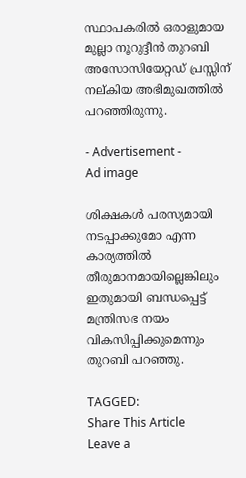സ്ഥാപകരില്‍ ഒരാളുമായ മുല്ലാ നൂറുദ്ദീന്‍ തുറബി അസോസിയേറ്റഡ് പ്രസ്സിന് നല്കിയ അഭിമുഖത്തില്‍ പറഞ്ഞിരുന്നു.

- Advertisement -
Ad image

ശിക്ഷകള്‍ പരസ്യമായി നടപ്പാക്കുമോ എന്ന കാര്യത്തില്‍ തീരുമാനമായില്ലെങ്കിലും ഇതുമായി ബന്ധപ്പെട്ട് മന്ത്രിസഭ നയം വികസിപ്പിക്കുമെന്നും തുറബി പറഞ്ഞു.

TAGGED:
Share This Article
Leave a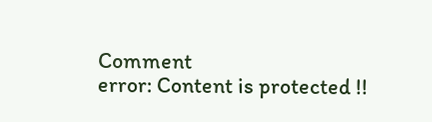Comment
error: Content is protected !!